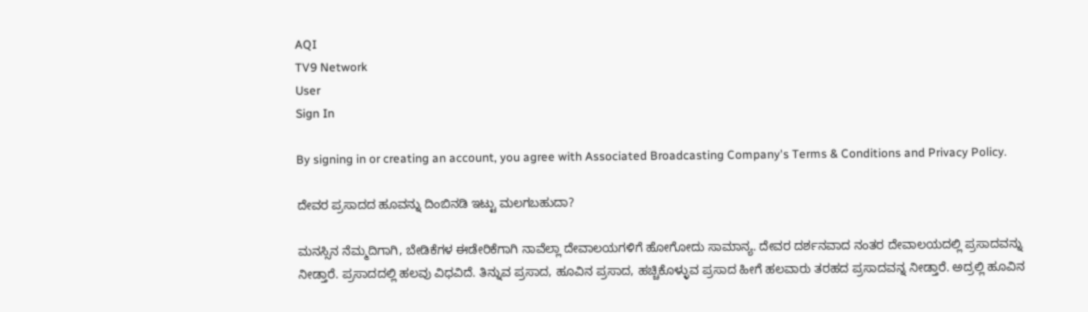AQI
TV9 Network
User
Sign In

By signing in or creating an account, you agree with Associated Broadcasting Company's Terms & Conditions and Privacy Policy.

ದೇವರ ಪ್ರಸಾದದ ಹೂವನ್ನು ದಿಂಬಿನಡಿ ಇಟ್ಟು ಮಲಗಬಹುದಾ?

ಮನಸ್ಸಿನ ನೆಮ್ಮದಿಗಾಗಿ, ಬೇಡಿಕೆಗಳ ಈಡೇರಿಕೆಗಾಗಿ ನಾವೆಲ್ಲಾ ದೇವಾಲಯಗಳಿಗೆ ಹೋಗೋದು ಸಾಮಾನ್ಯ. ದೇವರ ದರ್ಶನವಾದ ನಂತರ ದೇವಾಲಯದಲ್ಲಿ ಪ್ರಸಾದವನ್ನು ನೀಡ್ತಾರೆ. ಪ್ರಸಾದದಲ್ಲಿ ಹಲವು ವಿಧವಿದೆ. ತಿನ್ನುವ ಪ್ರಸಾದ, ಹೂವಿನ ಪ್ರಸಾದ, ಹಚ್ಚಿಕೊಳ್ಳುವ ಪ್ರಸಾದ ಹೀಗೆ ಹಲವಾರು ತರಹದ ಪ್ರಸಾದವನ್ನ ನೀಡ್ತಾರೆ. ಅದ್ರಲ್ಲಿ ಹೂವಿನ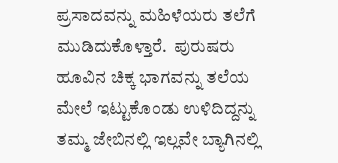ಪ್ರಸಾದವನ್ನು ಮಹಿಳೆಯರು ತಲೆಗೆ ಮುಡಿದುಕೊಳ್ತಾರೆ.  ಪುರುಷರು ಹೂವಿನ ಚಿಕ್ಕ ಭಾಗವನ್ನು ತಲೆಯ ಮೇಲೆ ಇಟ್ಟುಕೊಂಡು ಉಳಿದಿದ್ದನ್ನು ತಮ್ಮ ಜೇಬಿನಲ್ಲಿ ಇಲ್ಲವೇ ಬ್ಯಾಗಿನಲ್ಲಿ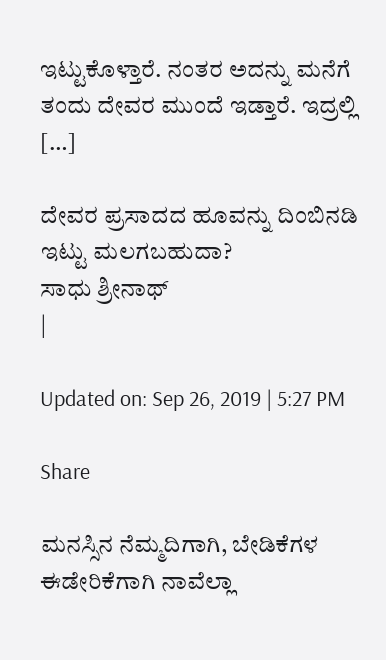ಇಟ್ಟುಕೊಳ್ತಾರೆ. ನಂತರ ಅದನ್ನು ಮನೆಗೆ ತಂದು ದೇವರ ಮುಂದೆ ಇಡ್ತಾರೆ. ಇದ್ರಲ್ಲಿ […]

ದೇವರ ಪ್ರಸಾದದ ಹೂವನ್ನು ದಿಂಬಿನಡಿ ಇಟ್ಟು ಮಲಗಬಹುದಾ?
ಸಾಧು ಶ್ರೀನಾಥ್
|

Updated on: Sep 26, 2019 | 5:27 PM

Share

ಮನಸ್ಸಿನ ನೆಮ್ಮದಿಗಾಗಿ, ಬೇಡಿಕೆಗಳ ಈಡೇರಿಕೆಗಾಗಿ ನಾವೆಲ್ಲಾ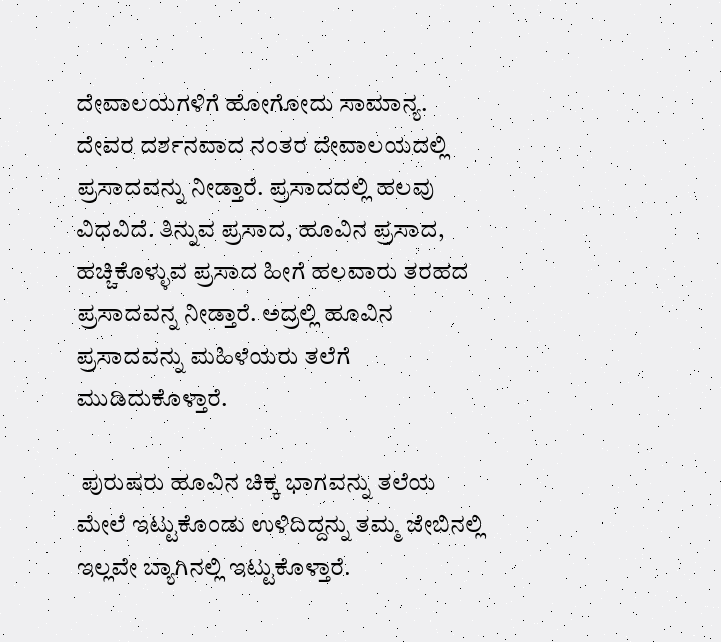ದೇವಾಲಯಗಳಿಗೆ ಹೋಗೋದು ಸಾಮಾನ್ಯ. ದೇವರ ದರ್ಶನವಾದ ನಂತರ ದೇವಾಲಯದಲ್ಲಿ ಪ್ರಸಾದವನ್ನು ನೀಡ್ತಾರೆ. ಪ್ರಸಾದದಲ್ಲಿ ಹಲವು ವಿಧವಿದೆ. ತಿನ್ನುವ ಪ್ರಸಾದ, ಹೂವಿನ ಪ್ರಸಾದ, ಹಚ್ಚಿಕೊಳ್ಳುವ ಪ್ರಸಾದ ಹೀಗೆ ಹಲವಾರು ತರಹದ ಪ್ರಸಾದವನ್ನ ನೀಡ್ತಾರೆ. ಅದ್ರಲ್ಲಿ ಹೂವಿನ ಪ್ರಸಾದವನ್ನು ಮಹಿಳೆಯರು ತಲೆಗೆ ಮುಡಿದುಕೊಳ್ತಾರೆ.

 ಪುರುಷರು ಹೂವಿನ ಚಿಕ್ಕ ಭಾಗವನ್ನು ತಲೆಯ ಮೇಲೆ ಇಟ್ಟುಕೊಂಡು ಉಳಿದಿದ್ದನ್ನು ತಮ್ಮ ಜೇಬಿನಲ್ಲಿ ಇಲ್ಲವೇ ಬ್ಯಾಗಿನಲ್ಲಿ ಇಟ್ಟುಕೊಳ್ತಾರೆ.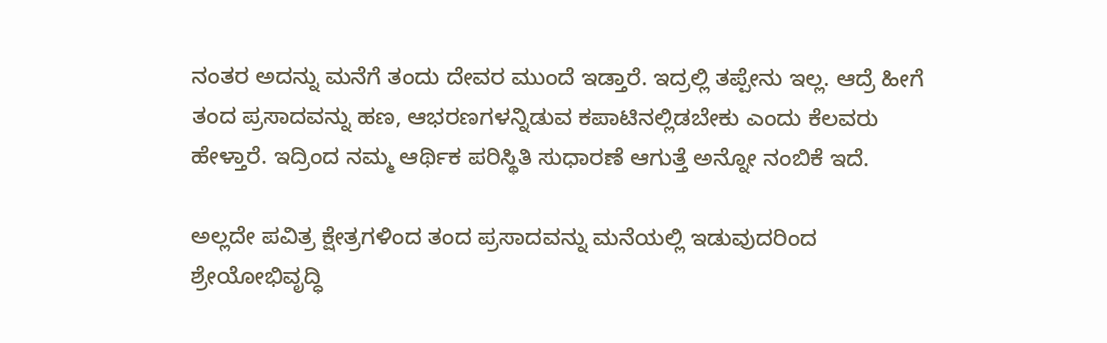ನಂತರ ಅದನ್ನು ಮನೆಗೆ ತಂದು ದೇವರ ಮುಂದೆ ಇಡ್ತಾರೆ. ಇದ್ರಲ್ಲಿ ತಪ್ಪೇನು ಇಲ್ಲ. ಆದ್ರೆ ಹೀಗೆ ತಂದ ಪ್ರಸಾದವನ್ನು ಹಣ, ಆಭರಣಗಳನ್ನಿಡುವ ಕಪಾಟಿನಲ್ಲಿಡಬೇಕು ಎಂದು ಕೆಲವರು ಹೇಳ್ತಾರೆ. ಇದ್ರಿಂದ ನಮ್ಮ ಆರ್ಥಿಕ ಪರಿಸ್ಥಿತಿ ಸುಧಾರಣೆ ಆಗುತ್ತೆ ಅನ್ನೋ ನಂಬಿಕೆ ಇದೆ.

ಅಲ್ಲದೇ ಪವಿತ್ರ ಕ್ಷೇತ್ರಗಳಿಂದ ತಂದ ಪ್ರಸಾದವನ್ನು ಮನೆಯಲ್ಲಿ ಇಡುವುದರಿಂದ ಶ್ರೇಯೋಭಿವೃದ್ಧಿ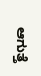ಆಗುತ್ತೆ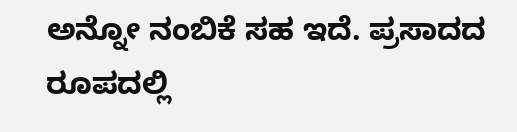ಅನ್ನೋ ನಂಬಿಕೆ ಸಹ ಇದೆ. ಪ್ರಸಾದದ ರೂಪದಲ್ಲಿ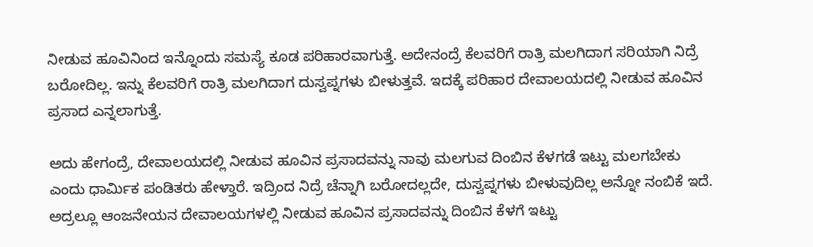ನೀಡುವ ಹೂವಿನಿಂದ ಇನ್ನೊಂದು ಸಮಸ್ಯೆ ಕೂಡ ಪರಿಹಾರವಾಗುತ್ತೆ. ಅದೇನಂದ್ರೆ ಕೆಲವರಿಗೆ ರಾತ್ರಿ ಮಲಗಿದಾಗ ಸರಿಯಾಗಿ ನಿದ್ರೆ ಬರೋದಿಲ್ಲ. ಇನ್ನು ಕೆಲವರಿಗೆ ರಾತ್ರಿ ಮಲಗಿದಾಗ ದುಸ್ವಪ್ನಗಳು ಬೀಳುತ್ತವೆ. ಇದಕ್ಕೆ ಪರಿಹಾರ ದೇವಾಲಯದಲ್ಲಿ ನೀಡುವ ಹೂವಿನ ಪ್ರಸಾದ ಎನ್ನಲಾಗುತ್ತೆ.

ಅದು ಹೇಗಂದ್ರೆ, ದೇವಾಲಯದಲ್ಲಿ ನೀಡುವ ಹೂವಿನ ಪ್ರಸಾದವನ್ನು ನಾವು ಮಲಗುವ ದಿಂಬಿನ ಕೆಳಗಡೆ ಇಟ್ಟು ಮಲಗಬೇಕು ಎಂದು ಧಾರ್ಮಿಕ ಪಂಡಿತರು ಹೇಳ್ತಾರೆ. ಇದ್ರಿಂದ ನಿದ್ರೆ ಚೆನ್ನಾಗಿ ಬರೋದಲ್ಲದೇ, ದುಸ್ವಪ್ನಗಳು ಬೀಳುವುದಿಲ್ಲ ಅನ್ನೋ ನಂಬಿಕೆ ಇದೆ. ಅದ್ರಲ್ಲೂ ಆಂಜನೇಯನ ದೇವಾಲಯಗಳಲ್ಲಿ ನೀಡುವ ಹೂವಿನ ಪ್ರಸಾದವನ್ನು ದಿಂಬಿನ ಕೆಳಗೆ ಇಟ್ಟು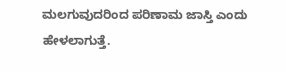ಮಲಗುವುದರಿಂದ ಪರಿಣಾಮ ಜಾಸ್ತಿ ಎಂದು ಹೇಳಲಾಗುತ್ತೆ.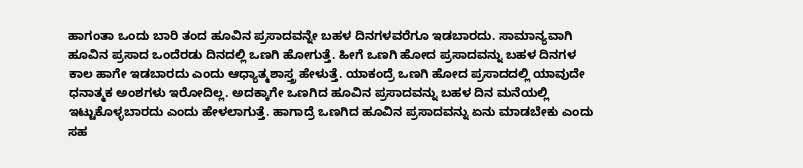ಹಾಗಂತಾ ಒಂದು ಬಾರಿ ತಂದ ಹೂವಿನ ಪ್ರಸಾದವನ್ನೇ ಬಹಳ ದಿನಗಳವರೆಗೂ ಇಡಬಾರದು. ಸಾಮಾನ್ಯವಾಗಿ ಹೂವಿನ ಪ್ರಸಾದ ಒಂದೆರಡು ದಿನದಲ್ಲಿ ಒಣಗಿ ಹೋಗುತ್ತೆ. ಹೀಗೆ ಒಣಗಿ ಹೋದ ಪ್ರಸಾದವನ್ನು ಬಹಳ ದಿನಗಳ ಕಾಲ ಹಾಗೇ ಇಡಬಾರದು ಎಂದು ಆಧ್ಯಾತ್ಮಶಾಸ್ತ್ರ ಹೇಳುತ್ತೆ. ಯಾಕಂದ್ರೆ ಒಣಗಿ ಹೋದ ಪ್ರಸಾದದಲ್ಲಿ ಯಾವುದೇ ಧನಾತ್ಮಕ ಅಂಶಗಳು ಇರೋದಿಲ್ಲ. ಅದಕ್ಕಾಗೇ ಒಣಗಿದ ಹೂವಿನ ಪ್ರಸಾದವನ್ನು ಬಹಳ ದಿನ ಮನೆಯಲ್ಲಿ ಇಟ್ಟುಕೊಳ್ಳಬಾರದು ಎಂದು ಹೇಳಲಾಗುತ್ತೆ. ಹಾಗಾದ್ರೆ ಒಣಗಿದ ಹೂವಿನ ಪ್ರಸಾದವನ್ನು ಏನು ಮಾಡಬೇಕು ಎಂದು ಸಹ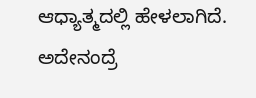ಆಧ್ಯಾತ್ಮದಲ್ಲಿ ಹೇಳಲಾಗಿದೆ. ಅದೇನಂದ್ರೆ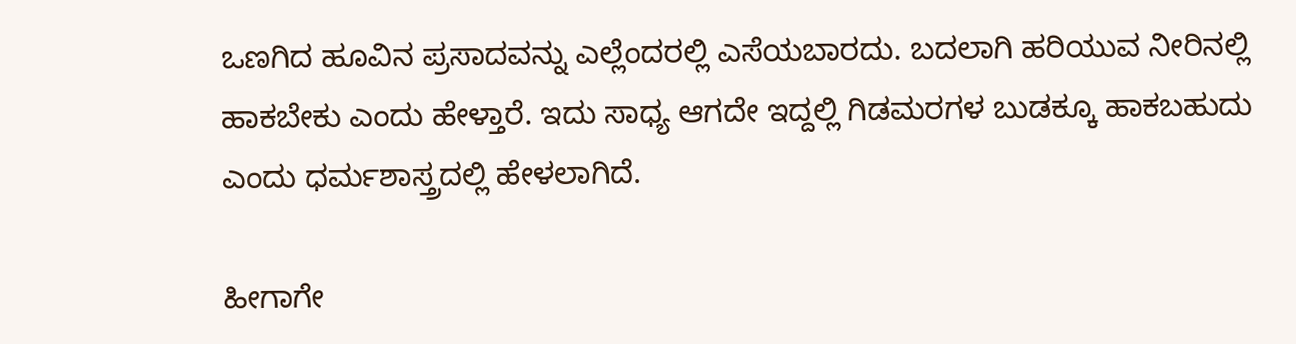ಒಣಗಿದ ಹೂವಿನ ಪ್ರಸಾದವನ್ನು ಎಲ್ಲೆಂದರಲ್ಲಿ ಎಸೆಯಬಾರದು. ಬದಲಾಗಿ ಹರಿಯುವ ನೀರಿನಲ್ಲಿ ಹಾಕಬೇಕು ಎಂದು ಹೇಳ್ತಾರೆ. ಇದು ಸಾಧ್ಯ ಆಗದೇ ಇದ್ದಲ್ಲಿ ಗಿಡಮರಗಳ ಬುಡಕ್ಕೂ ಹಾಕಬಹುದು ಎಂದು ಧರ್ಮಶಾಸ್ತ್ರದಲ್ಲಿ ಹೇಳಲಾಗಿದೆ.

ಹೀಗಾಗೇ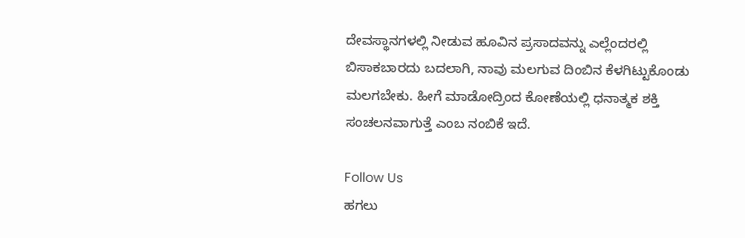ದೇವಸ್ಥಾನಗಳಲ್ಲಿ ನೀಡುವ ಹೂವಿನ ಪ್ರಸಾದವನ್ನು ಎಲ್ಲೆಂದರಲ್ಲಿ ಬಿಸಾಕಬಾರದು ಬದಲಾಗಿ, ನಾವು ಮಲಗುವ ದಿಂಬಿನ ಕೆಳಗಿಟ್ಟುಕೊಂಡು ಮಲಗಬೇಕು. ಹೀಗೆ ಮಾಡೋದ್ರಿಂದ ಕೋಣೆಯಲ್ಲಿ ಧನಾತ್ಮಕ ಶಕ್ತಿ ಸಂಚಲನವಾಗುತ್ತೆ ಎಂಬ ನಂಬಿಕೆ ಇದೆ.

Follow Us
ಹಗಲು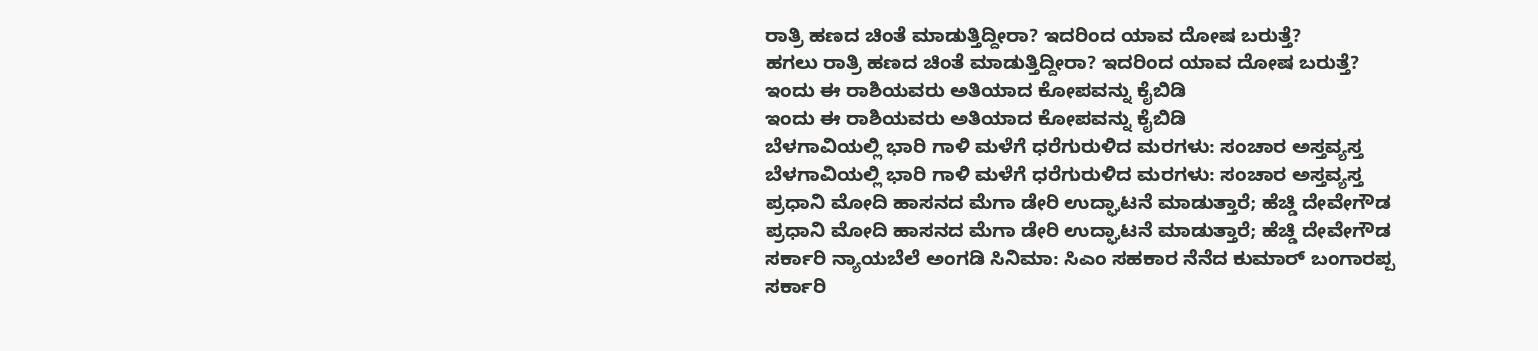ರಾತ್ರಿ ಹಣದ ಚಿಂತೆ ಮಾಡುತ್ತಿದ್ದೀರಾ? ಇದರಿಂದ ಯಾವ ದೋಷ ಬರುತ್ತೆ?
ಹಗಲು ರಾತ್ರಿ ಹಣದ ಚಿಂತೆ ಮಾಡುತ್ತಿದ್ದೀರಾ? ಇದರಿಂದ ಯಾವ ದೋಷ ಬರುತ್ತೆ?
ಇಂದು ಈ ರಾಶಿಯವರು ಅತಿಯಾದ ಕೋಪವನ್ನು ಕೈಬಿಡಿ
ಇಂದು ಈ ರಾಶಿಯವರು ಅತಿಯಾದ ಕೋಪವನ್ನು ಕೈಬಿಡಿ
ಬೆಳಗಾವಿಯಲ್ಲಿ ಭಾರಿ ಗಾಳಿ ಮಳೆಗೆ ಧರೆಗುರುಳಿದ ಮರಗಳು: ಸಂಚಾರ ಅಸ್ತವ್ಯಸ್ತ
ಬೆಳಗಾವಿಯಲ್ಲಿ ಭಾರಿ ಗಾಳಿ ಮಳೆಗೆ ಧರೆಗುರುಳಿದ ಮರಗಳು: ಸಂಚಾರ ಅಸ್ತವ್ಯಸ್ತ
ಪ್ರಧಾನಿ ಮೋದಿ ಹಾಸನದ ಮೆಗಾ ಡೇರಿ ಉದ್ಘಾಟನೆ ಮಾಡುತ್ತಾರೆ; ಹೆಚ್ಡಿ ದೇವೇಗೌಡ
ಪ್ರಧಾನಿ ಮೋದಿ ಹಾಸನದ ಮೆಗಾ ಡೇರಿ ಉದ್ಘಾಟನೆ ಮಾಡುತ್ತಾರೆ; ಹೆಚ್ಡಿ ದೇವೇಗೌಡ
ಸರ್ಕಾರಿ ನ್ಯಾಯಬೆಲೆ ಅಂಗಡಿ ಸಿನಿಮಾ: ಸಿಎಂ ಸಹಕಾರ ನೆನೆದ ಕುಮಾರ್ ಬಂಗಾರಪ್ಪ
ಸರ್ಕಾರಿ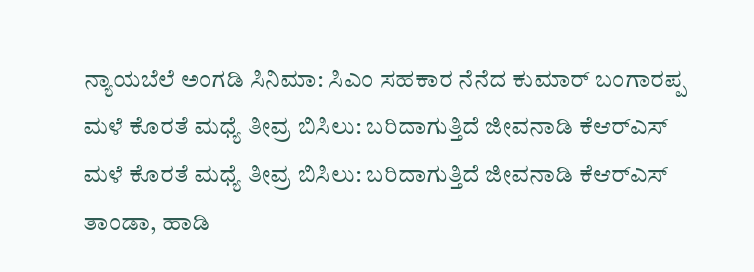ನ್ಯಾಯಬೆಲೆ ಅಂಗಡಿ ಸಿನಿಮಾ: ಸಿಎಂ ಸಹಕಾರ ನೆನೆದ ಕುಮಾರ್ ಬಂಗಾರಪ್ಪ
ಮಳೆ ಕೊರತೆ ಮಧ್ಯೆ ತೀವ್ರ ಬಿಸಿಲು: ಬರಿದಾಗುತ್ತಿದೆ ಜೀವನಾಡಿ ಕೆಆರ್‌ಎಸ್
ಮಳೆ ಕೊರತೆ ಮಧ್ಯೆ ತೀವ್ರ ಬಿಸಿಲು: ಬರಿದಾಗುತ್ತಿದೆ ಜೀವನಾಡಿ ಕೆಆರ್‌ಎಸ್
ತಾಂಡಾ, ಹಾಡಿ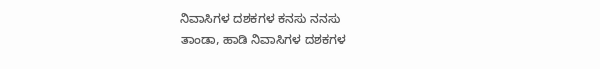ನಿವಾಸಿಗಳ ದಶಕಗಳ ಕನಸು ನನಸು
ತಾಂಡಾ, ಹಾಡಿ ನಿವಾಸಿಗಳ ದಶಕಗಳ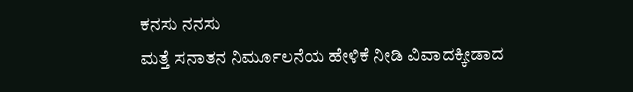ಕನಸು ನನಸು
ಮತ್ತೆ ಸನಾತನ ನಿರ್ಮೂಲನೆಯ ಹೇಳಿಕೆ ನೀಡಿ ವಿವಾದಕ್ಕೀಡಾದ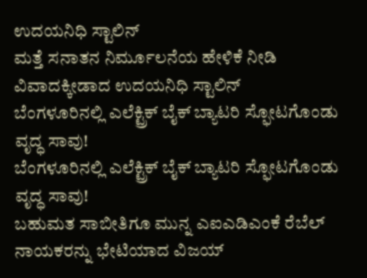ಉದಯನಿಧಿ ಸ್ಟಾಲಿನ್
ಮತ್ತೆ ಸನಾತನ ನಿರ್ಮೂಲನೆಯ ಹೇಳಿಕೆ ನೀಡಿ ವಿವಾದಕ್ಕೀಡಾದ ಉದಯನಿಧಿ ಸ್ಟಾಲಿನ್
ಬೆಂಗಳೂರಿನಲ್ಲಿ ಎಲೆಕ್ಟ್ರಿಕ್ ಬೈಕ್ ಬ್ಯಾಟರಿ ಸ್ಫೋಟಗೊಂಡು ವೃದ್ಧ ಸಾವು!
ಬೆಂಗಳೂರಿನಲ್ಲಿ ಎಲೆಕ್ಟ್ರಿಕ್ ಬೈಕ್ ಬ್ಯಾಟರಿ ಸ್ಫೋಟಗೊಂಡು ವೃದ್ಧ ಸಾವು!
ಬಹುಮತ ಸಾಬೀತಿಗೂ ಮುನ್ನ ಎಐಎಡಿಎಂಕೆ ರೆಬೆಲ್ ನಾಯಕರನ್ನು ಭೇಟಿಯಾದ ವಿಜಯ್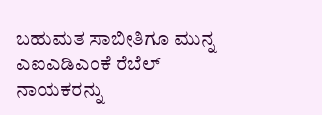ಬಹುಮತ ಸಾಬೀತಿಗೂ ಮುನ್ನ ಎಐಎಡಿಎಂಕೆ ರೆಬೆಲ್ ನಾಯಕರನ್ನು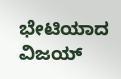ಭೇಟಿಯಾದ ವಿಜಯ್